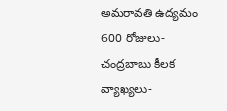అమరావతి ఉద్యమం 600 రోజులు- చంద్రబాబు కీలక వ్యాఖ్యలు-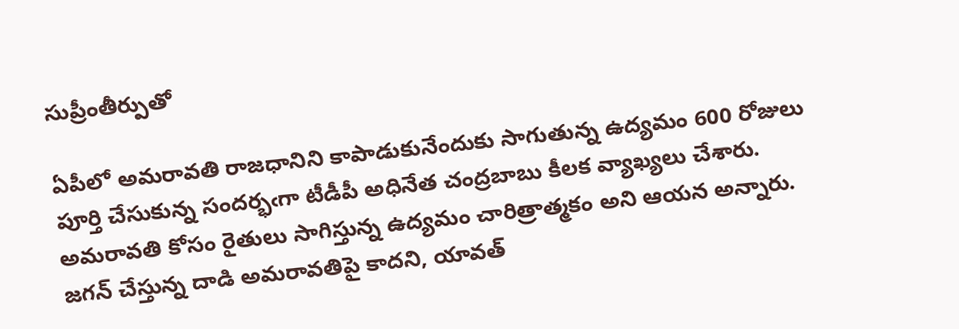సుప్రీంతీర్పుతో

ఏపీలో అమరావతి రాజధానిని కాపాడుకునేందుకు సాగుతున్న ఉద్యమం 600 రోజులు పూర్తి చేసుకున్న సందర్భఁగా టీడీపీ అధినేత చంద్రబాబు కీలక వ్యాఖ్యలు చేశారు. అమరావతి కోసం రైతులు సాగిస్తున్న ఉద్యమం చారిత్రాత్మకం అని ఆయన అన్నారు. జగన్ చేస్తున్న దాడి అమరావతిపై కాదని, యావత్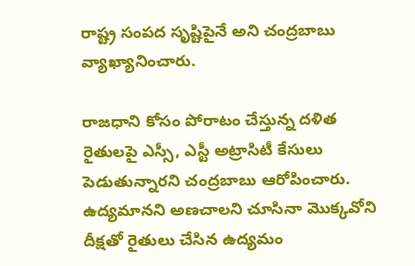రాష్ట్ర సంపద సృష్టిపైనే అని చంద్రబాబు వ్యాఖ్యానించారు.

రాజధాని కోసం పోరాటం చేస్తున్న దళిత రైతులపై ఎస్సీ, ఎస్టీ అట్రాసిటీ కేసులు పెడుతున్నారని చంద్రబాబు ఆరోపించారు. ఉద్యమానని అణచాలని చూసినా మొక్కవోని దీక్షతో రైతులు చేసిన ఉద్యమం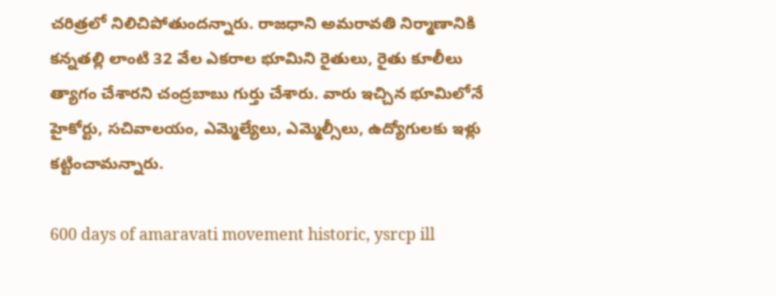చరిత్రలో నిలిచిపోతుందన్నారు. రాజధాని అమరావతి నిర్మాణానికి కన్నతల్లి లాంటి 32 వేల ఎకరాల భూమిని రైతులు, రైతు కూలీలు త్యాగం చేశారని చంద్రబాబు గుర్తు చేశారు. వారు ఇచ్చిన భూమిలోనే హైకోర్టు, సచివాలయం, ఎమ్మెల్యేలు, ఎమ్మెల్సీలు, ఉద్యోగులకు ఇళ్లు కట్టించామన్నారు.

600 days of amaravati movement historic, ysrcp ill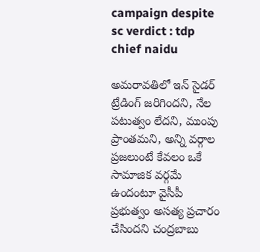campaign despite sc verdict : tdp chief naidu

అమరావతిలో ఇన్ సైడర్ ట్రేడింగ్ జరిగిందని, నేల పటుత్వం లేదని, ముంపు ప్రాంతమని, అన్ని వర్గాల ప్రజలుంటే కేవలం ఒకే సామాజిక వర్గమే ఉందంటూ వైసీపీ ప్రభుత్వం అసత్య ప్రచారం చేసిందని చంద్రబాబు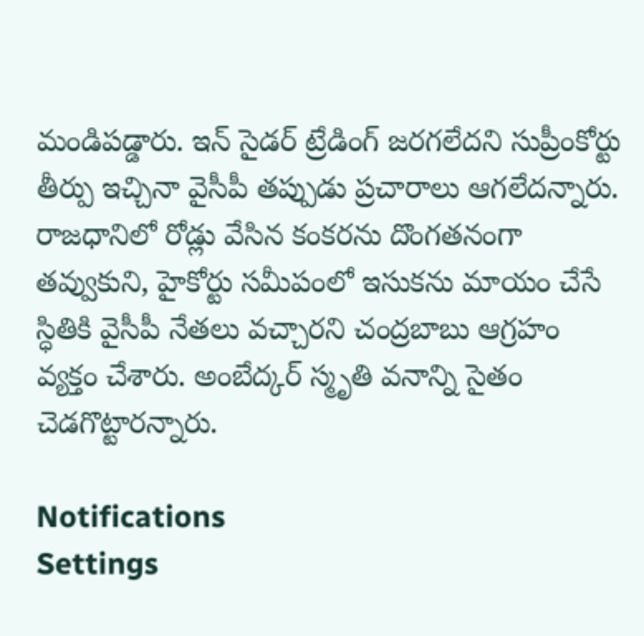మండిపడ్డారు. ఇన్ సైడర్ ట్రేడింగ్ జరగలేదని సుప్రీంకోర్టు తీర్పు ఇచ్చినా వైసీపీ తప్పుడు ప్రచారాలు ఆగలేదన్నారు. రాజధానిలో రోడ్లు వేసిన కంకరను దొంగతనంగా తవ్వుకుని, హైకోర్టు సమీపంలో ఇసుకను మాయం చేసే స్ధితికి వైసీపీ నేతలు వచ్చారని చంద్రబాబు ఆగ్రహం వ్యక్తం చేశారు. అంబేద్కర్ స్మృతి వనాన్ని సైతం చెడగొట్టారన్నారు.

Notifications
Settings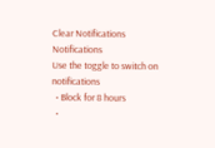Clear Notifications
Notifications
Use the toggle to switch on notifications
  • Block for 8 hours
  •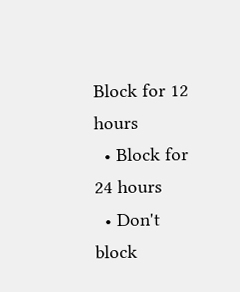Block for 12 hours
  • Block for 24 hours
  • Don't block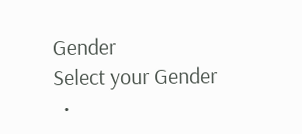Gender
Select your Gender
  •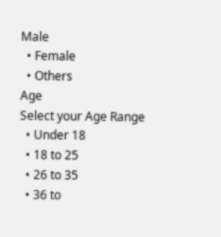Male
  • Female
  • Others
Age
Select your Age Range
  • Under 18
  • 18 to 25
  • 26 to 35
  • 36 to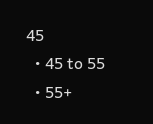45
  • 45 to 55
  • 55+